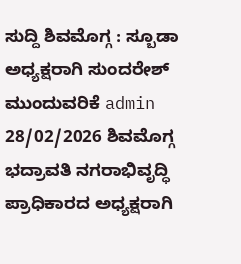ಸುದ್ದಿ ಶಿವಮೊಗ್ಗ : ಸ್ಬೂಡಾ ಅಧ್ಯಕ್ಷರಾಗಿ ಸುಂದರೇಶ್ ಮುಂದುವರಿಕೆ admin 28/02/2026 ಶಿವಮೊಗ್ಗ ಭದ್ರಾವತಿ ನಗರಾಭಿವೃದ್ಧಿ ಪ್ರಾಧಿಕಾರದ ಅಧ್ಯಕ್ಷರಾಗಿ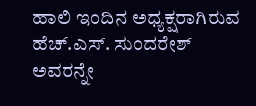ಹಾಲಿ ಇಂದಿನ ಅಧ್ಯಕ್ಷರಾಗಿರುವ ಹೆಚ್.ಎಸ್. ಸುಂದರೇಶ್ ಅವರನ್ನೇ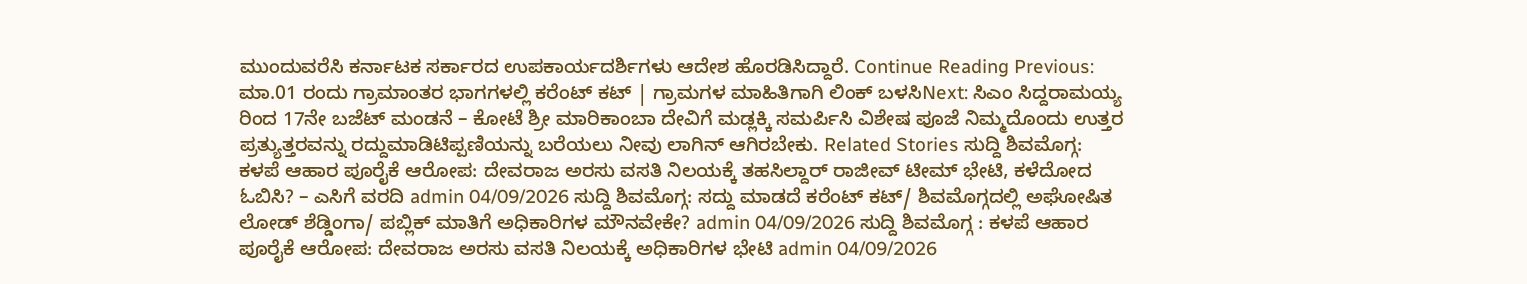ಮುಂದುವರೆಸಿ ಕರ್ನಾಟಕ ಸರ್ಕಾರದ ಉಪಕಾರ್ಯದರ್ಶಿಗಳು ಆದೇಶ ಹೊರಡಿಸಿದ್ದಾರೆ. Continue Reading Previous: ಮಾ.01 ರಂದು ಗ್ರಾಮಾಂತರ ಭಾಗಗಳಲ್ಲಿ ಕರೆಂಟ್ ಕಟ್ | ಗ್ರಾಮಗಳ ಮಾಹಿತಿಗಾಗಿ ಲಿಂಕ್ ಬಳಸಿNext: ಸಿಎಂ ಸಿದ್ದರಾಮಯ್ಯ ರಿಂದ 17ನೇ ಬಜೆಟ್ ಮಂಡನೆ – ಕೋಟೆ ಶ್ರೀ ಮಾರಿಕಾಂಬಾ ದೇವಿಗೆ ಮಡ್ಲಕ್ಕಿ ಸಮರ್ಪಿಸಿ ವಿಶೇಷ ಪೂಜೆ ನಿಮ್ಮದೊಂದು ಉತ್ತರ ಪ್ರತ್ಯುತ್ತರವನ್ನು ರದ್ದುಮಾಡಿಟಿಪ್ಪಣಿಯನ್ನು ಬರೆಯಲು ನೀವು ಲಾಗಿನ್ ಆಗಿರಬೇಕು. Related Stories ಸುದ್ದಿ ಶಿವಮೊಗ್ಗ: ಕಳಪೆ ಆಹಾರ ಪೂರೈಕೆ ಆರೋಪ: ದೇವರಾಜ ಅರಸು ವಸತಿ ನಿಲಯಕ್ಕೆ ತಹಸಿಲ್ದಾರ್ ರಾಜೀವ್ ಟೀಮ್ ಭೇಟಿ, ಕಳೆದೋದ ಓಬಿಸಿ? – ಎಸಿಗೆ ವರದಿ admin 04/09/2026 ಸುದ್ದಿ ಶಿವಮೊಗ್ಗ: ಸದ್ದು ಮಾಡದೆ ಕರೆಂಟ್ ಕಟ್/ ಶಿವಮೊಗ್ಗದಲ್ಲಿ ಅಘೋಷಿತ ಲೋಡ್ ಶೆಡ್ಡಿಂಗಾ/ ಪಬ್ಲಿಕ್ ಮಾತಿಗೆ ಅಧಿಕಾರಿಗಳ ಮೌನವೇಕೇ? admin 04/09/2026 ಸುದ್ದಿ ಶಿವಮೊಗ್ಗ : ಕಳಪೆ ಆಹಾರ ಪೂರೈಕೆ ಆರೋಪ: ದೇವರಾಜ ಅರಸು ವಸತಿ ನಿಲಯಕ್ಕೆ ಅಧಿಕಾರಿಗಳ ಭೇಟಿ admin 04/09/2026